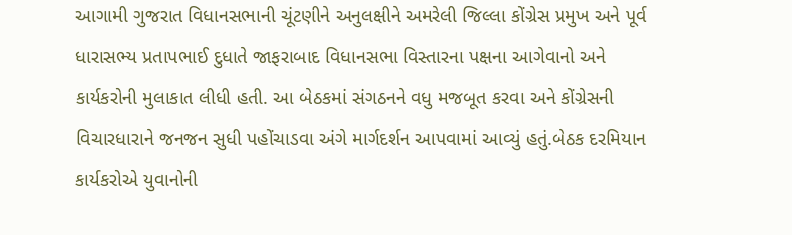આગામી ગુજરાત વિધાનસભાની ચૂંટણીને અનુલક્ષીને અમરેલી જિલ્લા કોંગ્રેસ પ્રમુખ અને પૂર્વ ધારાસભ્ય પ્રતાપભાઈ દુધાતે જાફરાબાદ વિધાનસભા વિસ્તારના પક્ષના આગેવાનો અને કાર્યકરોની મુલાકાત લીધી હતી. આ બેઠકમાં સંગઠનને વધુ મજબૂત કરવા અને કોંગ્રેસની વિચારધારાને જનજન સુધી પહોંચાડવા અંગે માર્ગદર્શન આપવામાં આવ્યું હતું.બેઠક દરમિયાન કાર્યકરોએ યુવાનોની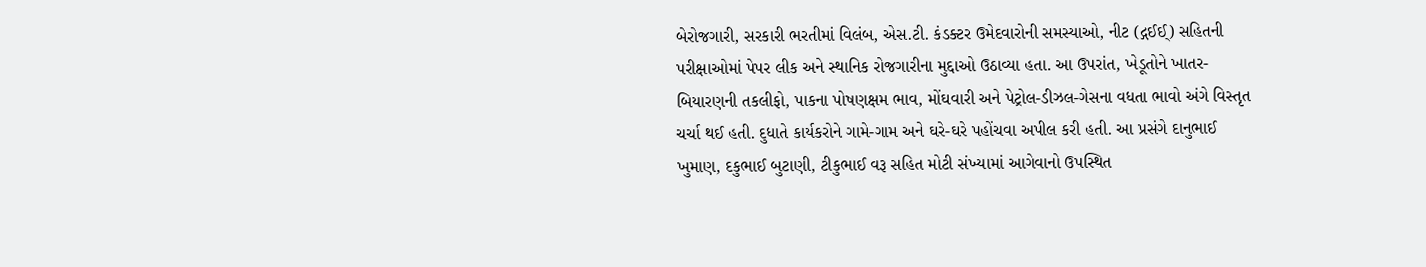બેરોજગારી, સરકારી ભરતીમાં વિલંબ, એસ.ટી. કંડક્ટર ઉમેદવારોની સમસ્યાઓ, નીટ (દ્ગઈઈ્‌) સહિતની પરીક્ષાઓમાં પેપર લીક અને સ્થાનિક રોજગારીના મુદ્દાઓ ઉઠાવ્યા હતા. આ ઉપરાંત, ખેડૂતોને ખાતર-બિયારણની તકલીફો, પાકના પોષણક્ષમ ભાવ, મોંઘવારી અને પેટ્રોલ-ડીઝલ-ગેસના વધતા ભાવો અંગે વિસ્તૃત ચર્ચા થઈ હતી. દુધાતે કાર્યકરોને ગામે-ગામ અને ઘરે-ઘરે પહોંચવા અપીલ કરી હતી. આ પ્રસંગે દાનુભાઈ ખુમાણ, દકુભાઈ બુટાણી, ટીકુભાઈ વરૂ સહિત મોટી સંખ્યામાં આગેવાનો ઉપસ્થિત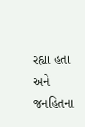રહ્યા હતા અને જનહિતના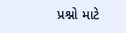પ્રશ્નો માટે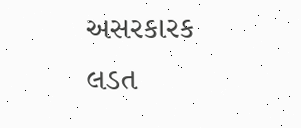અસરકારક લડત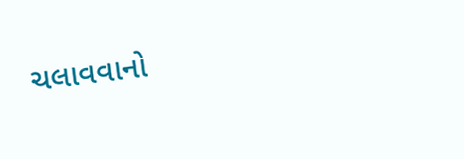ચલાવવાનો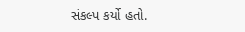સંકલ્પ કર્યો હતો.